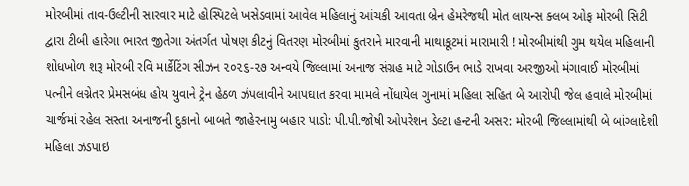મોરબીમાં તાવ-ઉલ્ટીની સારવાર માટે હોસ્પિટલે ખસેડવામાં આવેલ મહિલાનું આંચકી આવતા બ્રેન હેમરેજથી મોત લાયન્સ ક્લબ ઓફ મોરબી સિટી દ્વારા ટીબી હારેગા ભારત જીતેગા અંતર્ગત પોષણ કીટનું વિતરણ મોરબીમાં કુતરાને મારવાની માથાકૂટમાં મારામારી ! મોરબીમાંથી ગુમ થયેલ મહિલાની શોધખોળ શરૂ મોરબી રવિ માર્કેટિંગ સીઝન ૨૦૨૬-૨૭ અન્વયે જિલ્લામાં અનાજ સંગ્રહ માટે ગોડાઉન ભાડે રાખવા અરજીઓ મંગાવાઈ મોરબીમાં પત્નીને લગ્નેતર પ્રેમસબંધ હોય યુવાને ટ્રેન હેઠળ ઝંપલાવીને આપઘાત કરવા મામલે નોંધાયેલ ગુનામાં મહિલા સહિત બે આરોપી જેલ હવાલે મોરબીમાં ચાર્જમાં રહેલ સસ્તા અનાજની દુકાનો બાબતે જાહેરનામુ બહાર પાડો: પી.પી.જોષી ઓપરેશન ડેલ્ટા હન્ટની અસર: મોરબી જિલ્લામાંથી બે બાંગ્લાદેશી મહિલા ઝડપાઇ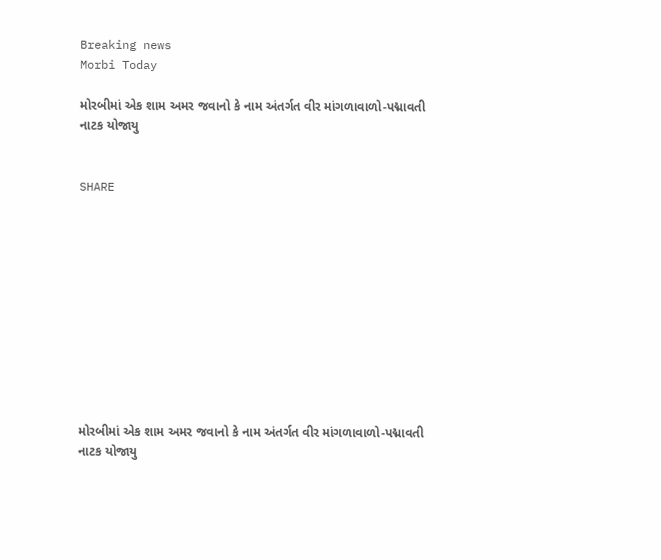Breaking news
Morbi Today

મોરબીમાં એક શામ અમર જવાનો કે નામ અંતર્ગત વીર માંગળાવાળો-પદ્માવતી નાટક યોજાયુ


SHARE











મોરબીમાં એક શામ અમર જવાનો કે નામ અંતર્ગત વીર માંગળાવાળો-પદ્માવતી નાટક યોજાયુ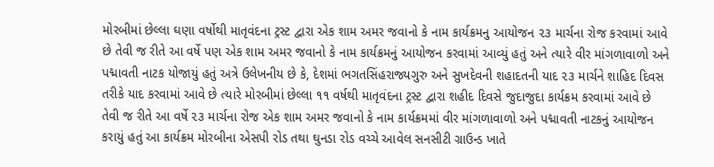મોરબીમાં છેલ્લા ઘણા વર્ષોથી માતૃવંદના ટ્રસ્ટ દ્વારા એક શામ અમર જવાનો કે નામ કાર્યક્રમનુ આયોજન ૨૩ માર્ચના રોજ કરવામાં આવે છે તેવી જ રીતે આ વર્ષે પણ એક શામ અમર જવાનો કે નામ કાર્યક્રમનું આયોજન કરવામાં આવ્યું હતું અને ત્યારે વીર માંગળાવાળો અને પદ્માવતી નાટક યોજાયું હતું અત્રે ઉલેખનીય છે કે, દેશમાં ભગતસિંહરાજ્યગુરુ અને સુખદેવની શહાદતની યાદ ૨૩ માર્ચને શાહિદ દિવસ તરીકે યાદ કરવામાં આવે છે ત્યારે મોરબીમાં છેલ્લા ૧૧ વર્ષથી માતૃવંદના ટ્રસ્ટ દ્વારા શહીદ દિવસે જુદાજુદા કાર્યક્રમ કરવામાં આવે છે તેવી જ રીતે આ વર્ષે ૨૩ માર્ચના રોજ એક શામ અમર જવાનો કે નામ કાર્યક્રમમાં વીર માંગળાવાળો અને પદ્માવતી નાટકનું આયોજન કરાયું હતું આ કાર્યક્રમ મોરબીના એસપી રોડ તથા ઘુનડા રોડ વચ્ચે આવેલ સનસીટી ગ્રાઉન્ડ ખાતે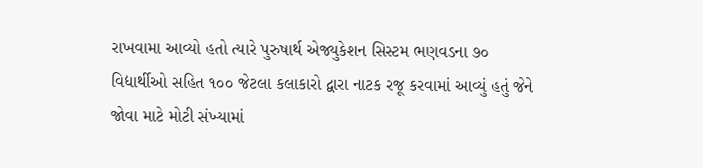રાખવામા આવ્યો હતો ત્યારે પુરુષાર્થ એજ્યુકેશન સિસ્ટમ ભણવડના ૭૦ વિદ્યાર્થીઓ સહિત ૧૦૦ જેટલા કલાકારો દ્વારા નાટક રજૂ કરવામાં આવ્યું હતું જેને જોવા માટે મોટી સંખ્યામાં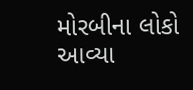મોરબીના લોકો આવ્યા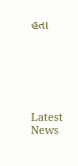હતા






Latest News